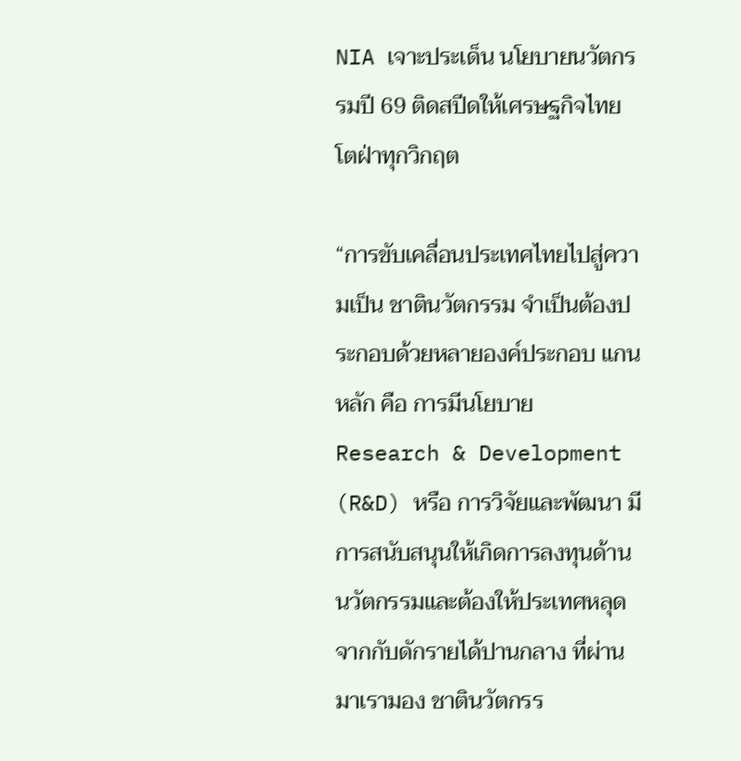NIA เจาะประเด็น นโยบายนวัตกรรมปี 69 ติดสปีดให้เศรษฐกิจไทยโตฝ่าทุกวิกฤต

“การขับเคลื่อนประเทศไทยไปสู่ความเป็น ชาตินวัตกรรม จำเป็นต้องประกอบด้วยหลายองค์ประกอบ แกนหลัก คือ การมีนโยบาย Research & Development (R&D) หรือ การวิจัยและพัฒนา มีการสนับสนุนให้เกิดการลงทุนด้านนวัตกรรมและต้องให้ประเทศหลุดจากกับดักรายได้ปานกลาง ที่ผ่านมาเรามอง ชาตินวัตกรร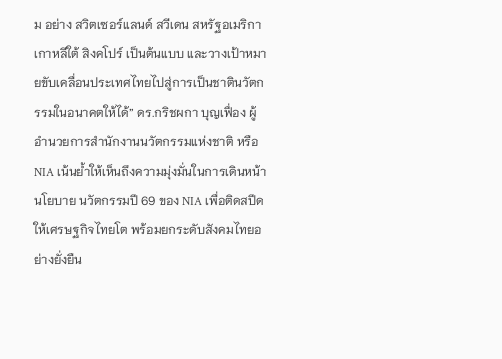ม อย่าง สวิตเซอร์แลนด์ สวีเดน สหรัฐอเมริกา เกาหลีใต้ สิงคโปร์ เป็นต้นแบบ และวางเป้าหมายขับเคลื่อนประเทศไทยไปสู่การเป็นชาตินวัตกรรมในอนาคตให้ได้” ดร.กริชผกา บุญเฟื่อง ผู้อำนวยการสำนักงานนวัตกรรมแห่งชาติ หรือ NIA เน้นย้ำให้เห็นถึงความมุ่งมั่นในการเดินหน้า นโยบาย นวัตกรรมปี 69 ของ NIA เพื่อติดสปีดให้เศรษฐกิจไทยโต พร้อมยกระดับสังคมไทยอย่างยั่งยืน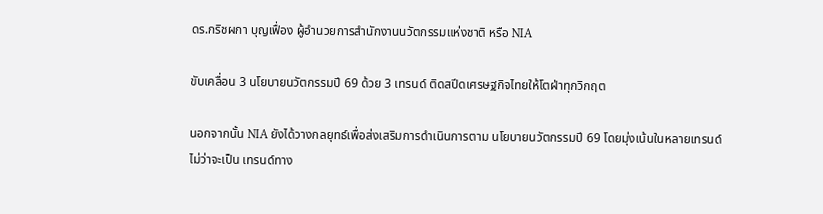ดร.กริชผกา บุญเฟื่อง ผู้อำนวยการสำนักงานนวัตกรรมแห่งชาติ หรือ NIA

ขับเคลื่อน 3 นโยบายนวัตกรรมปี 69 ด้วย 3 เทรนด์ ติดสปีดเศรษฐกิจไทยให้โตฝ่าทุกวิกฤต

นอกจากนั้น NIA ยังได้วางกลยุทธ์เพื่อส่งเสริมการดำเนินการตาม นโยบายนวัตกรรมปี 69 โดยมุ่งเน้นในหลายเทรนด์ ไม่ว่าจะเป็น เทรนด์ทาง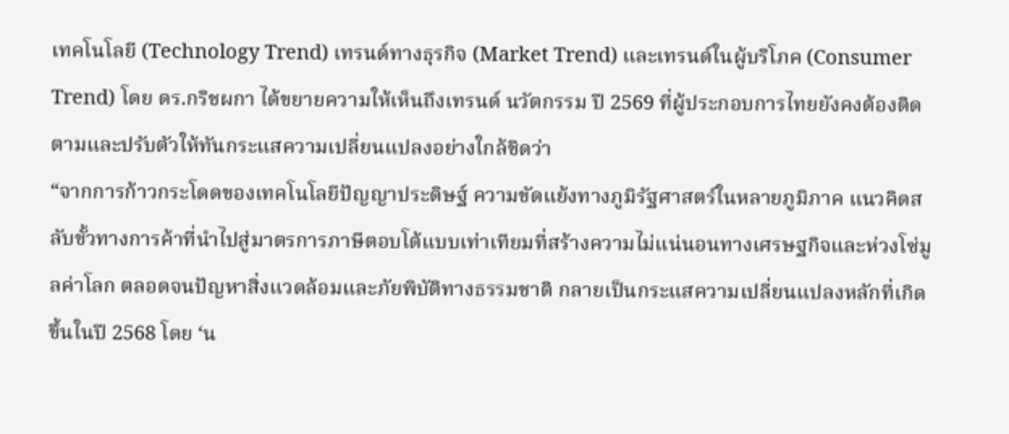เทคโนโลยี (Technology Trend) เทรนด์ทางธุรกิจ (Market Trend) และเทรนด์ในผู้บริโภค (Consumer Trend) โดย ดร.กริชผกา ได้ขยายความให้เห็นถึงเทรนด์ นวัตกรรม ปี 2569 ที่ผู้ประกอบการไทยยังคงต้องติดตามและปรับตัวให้ทันกระแสความเปลี่ยนแปลงอย่างใกล้ชิดว่า
“จากการก้าวกระโดดของเทคโนโลยีปัญญาประดิษฐ์ ความขัดแย้งทางภูมิรัฐศาสตร์ในหลายภูมิภาค แนวคิดสลับขั้วทางการค้าที่นำไปสู่มาตรการภาษีตอบโต้แบบเท่าเทียมที่สร้างความไม่แน่นอนทางเศรษฐกิจและห่วงโซ่มูลค่าโลก ตลอดจนปัญหาสิ่งแวดล้อมและภัยพิบัติทางธรรมชาติ กลายเป็นกระแสความเปลี่ยนแปลงหลักที่เกิดขึ้นในปี 2568 โดย ‘น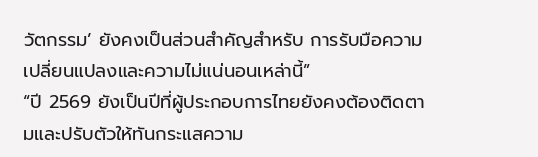วัตกรรม’ ยังคงเป็นส่วนสำคัญสำหรับ การรับมือความเปลี่ยนแปลงและความไม่แน่นอนเหล่านี้”
“ปี 2569 ยังเป็นปีที่ผู้ประกอบการไทยยังคงต้องติดตามและปรับตัวให้ทันกระแสความ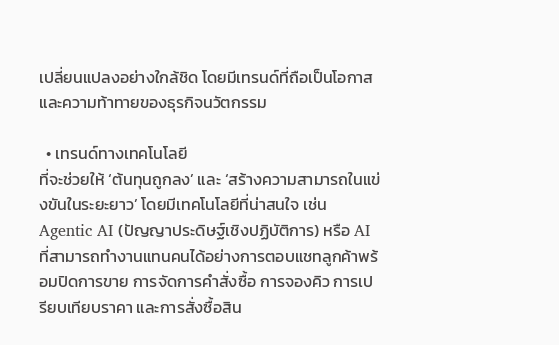เปลี่ยนแปลงอย่างใกล้ชิด โดยมีเทรนด์ที่ถือเป็นโอกาสและความท้าทายของธุรกิจนวัตกรรม

  • เทรนด์ทางเทคโนโลยี
ที่จะช่วยให้ ‘ต้นทุนถูกลง’ และ ‘สร้างความสามารถในแข่งขันในระยะยาว’ โดยมีเทคโนโลยีที่น่าสนใจ เช่น Agentic AI (ปัญญาประดิษฐ์เชิงปฏิบัติการ) หรือ AI ที่สามารถทำงานแทนคนได้อย่างการตอบแชทลูกค้าพร้อมปิดการขาย การจัดการคำสั่งซื้อ การจองคิว การเปรียบเทียบราคา และการสั่งซื้อสิน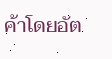ค้าโดยอัต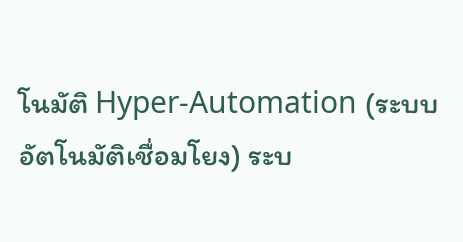โนมัติ Hyper-Automation (ระบบอัตโนมัติเชื่อมโยง) ระบ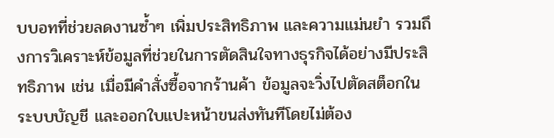บบอทที่ช่วยลดงานซ้ำๆ เพิ่มประสิทธิภาพ และความแม่นยำ รวมถึงการวิเคราะห์ข้อมูลที่ช่วยในการตัดสินใจทางธุรกิจได้อย่างมีประสิทธิภาพ เช่น เมื่อมีคำสั่งซื้อจากร้านค้า ข้อมูลจะวิ่งไปตัดสต็อกในระบบบัญชี และออกใบแปะหน้าขนส่งทันทีโดยไม่ต้อง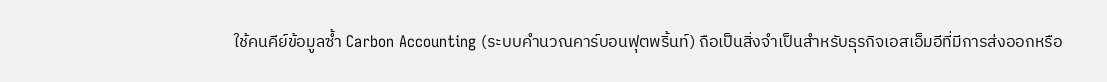ใช้คนคีย์ข้อมูลซ้ำ Carbon Accounting (ระบบคำนวณคาร์บอนฟุตพริ้นท์) ถือเป็นสิ่งจำเป็นสำหรับธุรกิจเอสเอ็มอีที่มีการส่งออกหรือ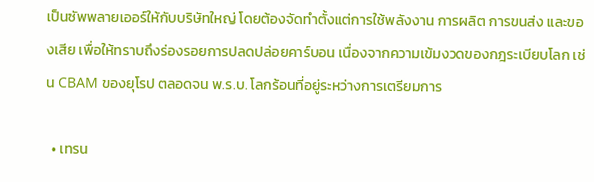เป็นซัพพลายเออร์ให้กับบริษัทใหญ่ โดยต้องจัดทำตั้งแต่การใช้พลังงาน การผลิต การขนส่ง และของเสีย เพื่อให้ทราบถึงร่องรอยการปลดปล่อยคาร์บอน เนื่องจากความเข้มงวดของกฎระเบียบโลก เช่น CBAM ของยุโรป ตลอดจน พ.ร.บ. โลกร้อนที่อยู่ระหว่างการเตรียมการ

  • เทรน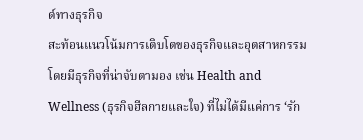ด์ทางธุรกิจ
สะท้อนแนวโน้มการเติบโตของธุรกิจและอุตสาหกรรม โดยมีธุรกิจที่น่าจับตามอง เช่น Health and Wellness (ธุรกิจฮีลกายและใจ) ที่ไม่ได้มีแค่การ ‘รัก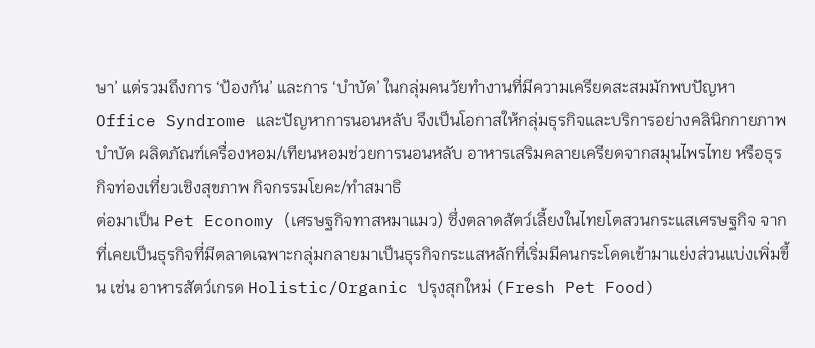ษา’ แต่รวมถึงการ ‘ป้องกัน’ และการ ‘บำบัด’ ในกลุ่มคนวัยทำงานที่มีความเครียดสะสมมักพบปัญหา Office Syndrome และปัญหาการนอนหลับ จึงเป็นโอกาสให้กลุ่มธุรกิจและบริการอย่างคลินิกกายภาพบำบัด ผลิตภัณฑ์เครื่องหอม/เทียนหอมช่วยการนอนหลับ อาหารเสริมคลายเครียดจากสมุนไพรไทย หรือธุรกิจท่องเที่ยวเชิงสุขภาพ กิจกรรมโยคะ/ทำสมาธิ
ต่อมาเป็น Pet Economy (เศรษฐกิจทาสหมาแมว) ซึ่งตลาดสัตว์เลี้ยงในไทยโตสวนกระแสเศรษฐกิจ จากที่เคยเป็นธุรกิจที่มีตลาดเฉพาะกลุ่มกลายมาเป็นธุรกิจกระแสหลักที่เริ่มมีคนกระโดดเข้ามาแย่งส่วนแบ่งเพิ่มขึ้น เช่น อาหารสัตว์เกรด Holistic/Organic ปรุงสุกใหม่ (Fresh Pet Food)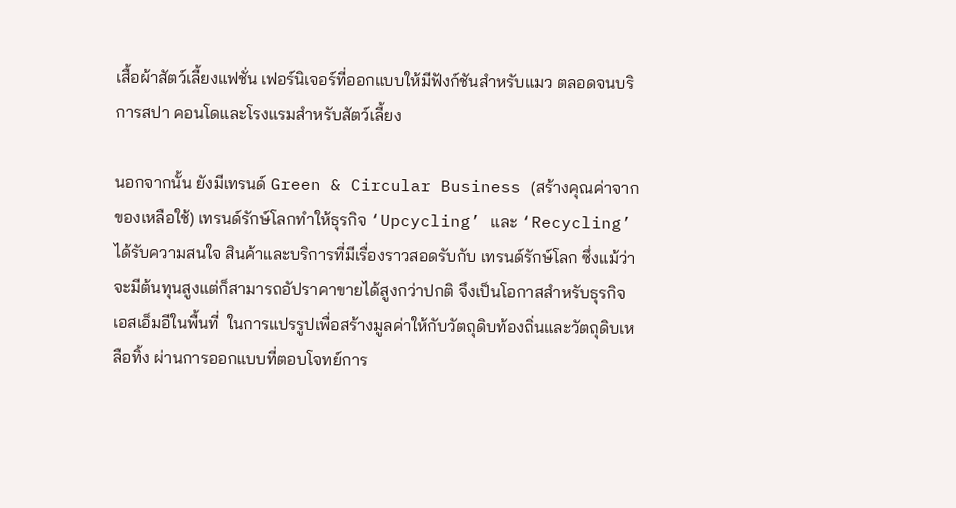เสื้อผ้าสัตว์เลี้ยงแฟชั่น เฟอร์นิเจอร์ที่ออกแบบให้มีฟังก์ชันสำหรับแมว ตลอดจนบริการสปา คอนโดและโรงแรมสำหรับสัตว์เลี้ยง

นอกจากนั้น ยังมีเทรนด์ Green & Circular Business (สร้างคุณค่าจากของเหลือใช้) เทรนด์รักษ์โลกทำให้ธุรกิจ ‘Upcycling’ และ ‘Recycling’ ได้รับความสนใจ สินค้าและบริการที่มีเรื่องราวสอดรับกับ เทรนด์รักษ์โลก ซึ่งแม้ว่าจะมีต้นทุนสูงแต่ก็สามารถอัปราคาขายได้สูงกว่าปกติ จึงเป็นโอกาสสำหรับธุรกิจเอสเอ็มอีในพื้นที่  ในการแปรรูปเพื่อสร้างมูลค่าให้กับวัตถุดิบท้องถิ่นและวัตถุดิบเหลือทิ้ง ผ่านการออกแบบที่ตอบโจทย์การ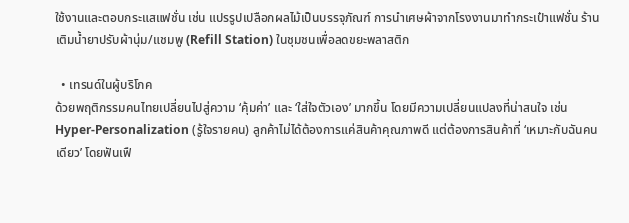ใช้งานและตอบกระแสแฟชั่น เช่น แปรรูปเปลือกผลไม้เป็นบรรจุภัณฑ์ การนำเศษผ้าจากโรงงานมาทำกระเป๋าแฟชั่น ร้านเติมน้ำยาปรับผ้านุ่ม/แชมพู (Refill Station) ในชุมชนเพื่อลดขยะพลาสติก

  • เทรนด์ในผู้บริโภค
ด้วยพฤติกรรมคนไทยเปลี่ยนไปสู่ความ ‘คุ้มค่า’ และ ‘ใส่ใจตัวเอง’ มากขึ้น โดยมีความเปลี่ยนแปลงที่น่าสนใจ เช่น Hyper-Personalization (รู้ใจรายคน) ลูกค้าไม่ได้ต้องการแค่สินค้าคุณภาพดี แต่ต้องการสินค้าที่ ‘เหมาะกับฉันคนเดียว’ โดยฟันเฟื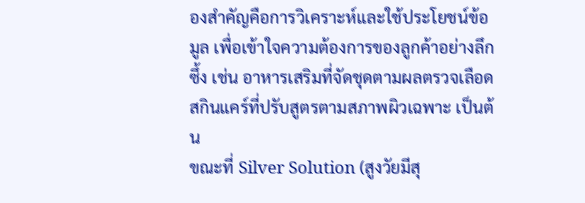องสำคัญคือการวิเคราะห์และใช้ประโยชน์ข้อมูล เพื่อเข้าใจความต้องการของลูกค้าอย่างลึกซึ้ง เช่น อาหารเสริมที่จัดชุดตามผลตรวจเลือด สกินแคร์ที่ปรับสูตรตามสภาพผิวเฉพาะ เป็นต้น
ขณะที่ Silver Solution (สูงวัยมีสุ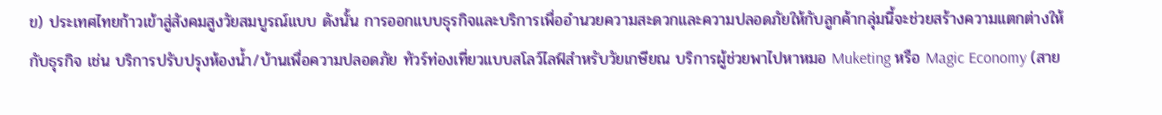ข) ประเทศไทยก้าวเข้าสู่สังคมสูงวัยสมบูรณ์แบบ ดังนั้น การออกแบบธุรกิจและบริการเพื่ออำนวยความสะดวกและความปลอดภัยให้กับลูกค้ากลุ่มนี้จะช่วยสร้างความแตกต่างให้กับธุรกิจ เช่น บริการปรับปรุงห้องน้ำ/บ้านเพื่อความปลอดภัย ทัวร์ท่องเที่ยวแบบสโลว์ไลฟ์สำหรับวัยเกษียณ บริการผู้ช่วยพาไปหาหมอ Muketing หรือ Magic Economy (สาย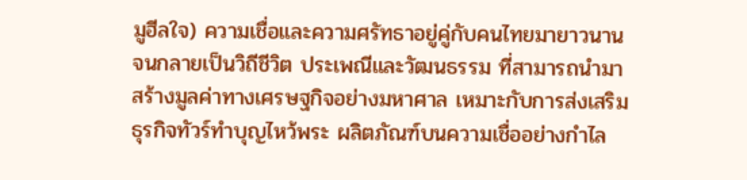มูฮีลใจ) ความเชื่อและความศรัทธาอยู่คู่กับคนไทยมายาวนานจนกลายเป็นวิถีชีวิต ประเพณีและวัฒนธรรม ที่สามารถนำมาสร้างมูลค่าทางเศรษฐกิจอย่างมหาศาล เหมาะกับการส่งเสริมธุรกิจทัวร์ทำบุญไหว้พระ ผลิตภัณฑ์บนความเชื่ออย่างกำไล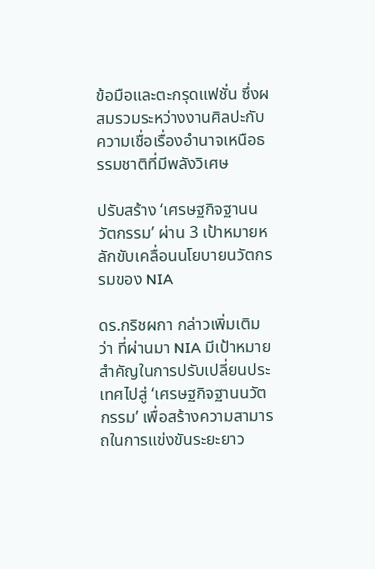ข้อมือและตะกรุดแฟชั่น ซึ่งผสมรวมระหว่างงานศิลปะกับความเชื่อเรื่องอำนาจเหนือธรรมชาติที่มีพลังวิเศษ

ปรับสร้าง ‘เศรษฐกิจฐานนวัตกรรม’ ผ่าน 3 เป้าหมายหลักขับเคลื่อนนโยบายนวัตกรรมของ NIA

ดร.กริชผกา กล่าวเพิ่มเติมว่า ที่ผ่านมา NIA มีเป้าหมายสำคัญในการปรับเปลี่ยนประเทศไปสู่ ‘เศรษฐกิจฐานนวัตกรรม’ เพื่อสร้างความสามารถในการแข่งขันระยะยาว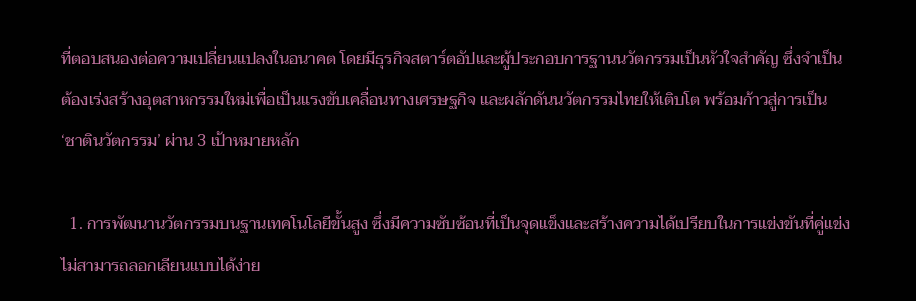ที่ตอบสนองต่อความเปลี่ยนแปลงในอนาคต โดยมีธุรกิจสตาร์ตอัปและผู้ประกอบการฐานนวัตกรรมเป็นหัวใจสำคัญ ซึ่งจำเป็นต้องเร่งสร้างอุตสาหกรรมใหม่เพื่อเป็นแรงขับเคลื่อนทางเศรษฐกิจ และผลักดันนวัตกรรมไทยให้เติบโต พร้อมก้าวสู่การเป็น ‘ชาตินวัตกรรม’ ผ่าน 3 เป้าหมายหลัก

  1. การพัฒนานวัตกรรมบนฐานเทคโนโลยีขั้นสูง ซึ่งมีความซับซ้อนที่เป็นจุดแข็งและสร้างความได้เปรียบในการแข่งขันที่คู่แข่งไม่สามารถลอกเลียนแบบได้ง่าย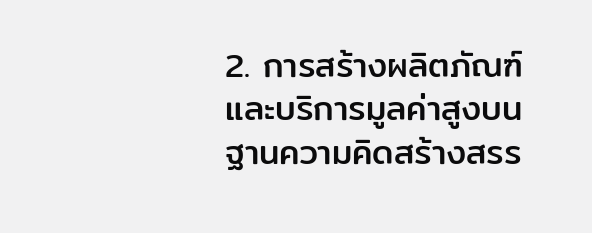2. การสร้างผลิตภัณฑ์และบริการมูลค่าสูงบนฐานความคิดสร้างสรร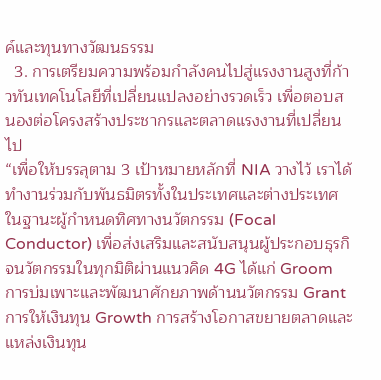ค์และทุนทางวัฒนธรรม
  3. การเตรียมความพร้อมกำลังคนไปสู่แรงงานสูงที่ก้าวทันเทคโนโลยีที่เปลี่ยนแปลงอย่างรวดเร็ว เพื่อตอบสนองต่อโครงสร้างประชากรและตลาดแรงงานที่เปลี่ยนไป
“เพื่อให้บรรลุตาม 3 เป้าหมายหลักที่ NIA วางไว้ เราได้ทำงานร่วมกับพันธมิตรทั้งในประเทศและต่างประเทศ ในฐานะผู้กำหนดทิศทางนวัตกรรม (Focal Conductor) เพื่อส่งเสริมและสนับสนุนผู้ประกอบธุรกิจนวัตกรรมในทุกมิติผ่านแนวคิด 4G ได้แก่ Groom การบ่มเพาะและพัฒนาศักยภาพด้านนวัตกรรม Grant การให้เงินทุน Growth การสร้างโอกาสขยายตลาดและแหล่งเงินทุน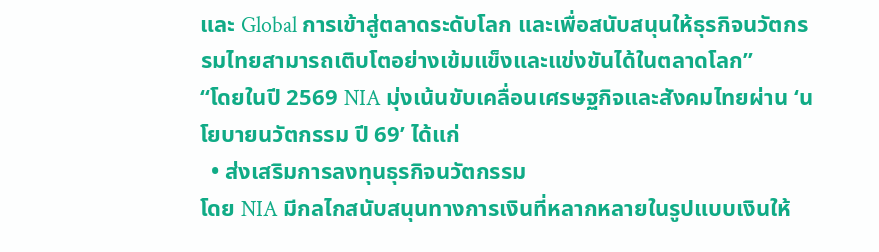และ Global การเข้าสู่ตลาดระดับโลก และเพื่อสนับสนุนให้ธุรกิจนวัตกรรมไทยสามารถเติบโตอย่างเข้มแข็งและแข่งขันได้ในตลาดโลก”
“โดยในปี 2569 NIA มุ่งเน้นขับเคลื่อนเศรษฐกิจและสังคมไทยผ่าน ‘นโยบายนวัตกรรม ปี 69’ ได้แก่
  • ส่งเสริมการลงทุนธุรกิจนวัตกรรม
โดย NIA มีกลไกสนับสนุนทางการเงินที่หลากหลายในรูปแบบเงินให้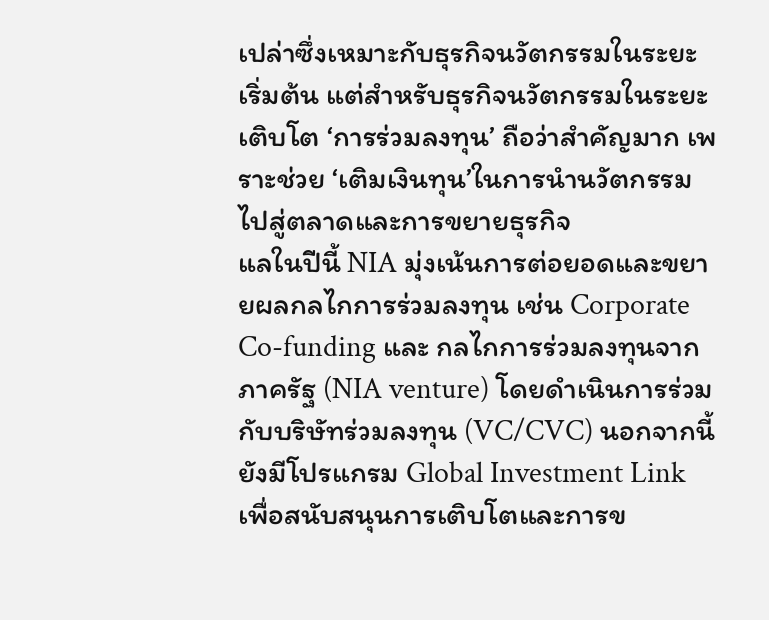เปล่าซึ่งเหมาะกับธุรกิจนวัตกรรมในระยะเริ่มต้น แต่สำหรับธุรกิจนวัตกรรมในระยะเติบโต ‘การร่วมลงทุน’ ถือว่าสำคัญมาก เพราะช่วย ‘เติมเงินทุน’ในการนำนวัตกรรมไปสู่ตลาดและการขยายธุรกิจ
แลในปีนี้ NIA มุ่งเน้นการต่อยอดและขยายผลกลไกการร่วมลงทุน เช่น Corporate Co-funding และ กลไกการร่วมลงทุนจากภาครัฐ (NIA venture) โดยดำเนินการร่วมกับบริษัทร่วมลงทุน (VC/CVC) นอกจากนี้ ยังมีโปรแกรม Global Investment Link เพื่อสนับสนุนการเติบโตและการข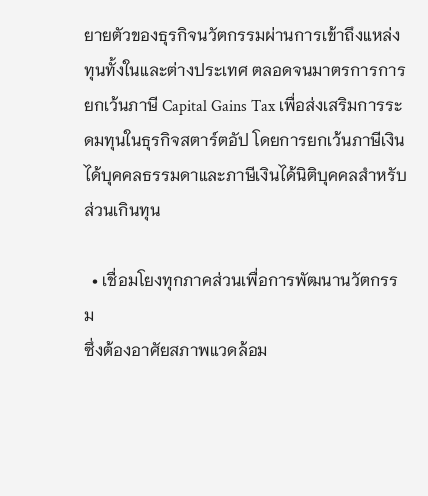ยายตัวของธุรกิจนวัตกรรมผ่านการเข้าถึงแหล่งทุนทั้งในและต่างประเทศ ตลอดจนมาตรการการยกเว้นภาษี Capital Gains Tax เพื่อส่งเสริมการระดมทุนในธุรกิจสตาร์ตอัป โดยการยกเว้นภาษีเงินได้บุคคลธรรมดาและภาษีเงินได้นิติบุคคลสำหรับส่วนเกินทุน

  • เชื่อมโยงทุกภาคส่วนเพื่อการพัฒนานวัตกรรม
ซึ่งต้องอาศัยสภาพแวดล้อม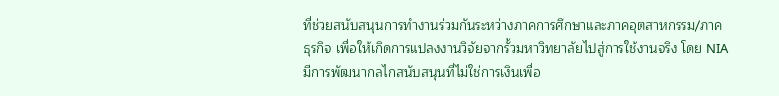ที่ช่วยสนับสนุนการทำงานร่วมกันระหว่างภาคการศึกษาและภาคอุตสาหกรรม/ภาคธุรกิจ เพื่อให้เกิดการแปลงงานวิจัยจากรั้วมหาวิทยาลัยไปสู่การใช้งานจริง โดย NIA มีการพัฒนากลไกสนับสนุนที่ไม่ใช่การเงินเพื่อ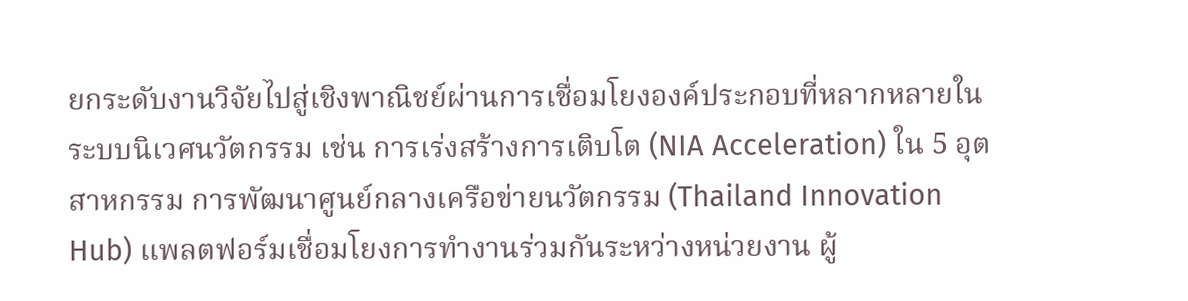ยกระดับงานวิจัยไปสู่เชิงพาณิชย์ผ่านการเชื่อมโยงองค์ประกอบที่หลากหลายในระบบนิเวศนวัตกรรม เช่น การเร่งสร้างการเติบโต (NIA Acceleration) ใน 5 อุตสาหกรรม การพัฒนาศูนย์กลางเครือข่ายนวัตกรรม (Thailand Innovation Hub) แพลตฟอร์มเชื่อมโยงการทำงานร่วมกันระหว่างหน่วยงาน ผู้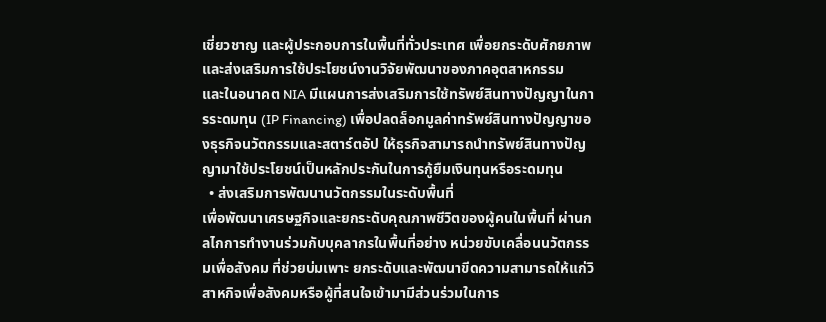เชี่ยวชาญ และผู้ประกอบการในพื้นที่ทั่วประเทศ เพื่อยกระดับศักยภาพและส่งเสริมการใช้ประโยชน์งานวิจัยพัฒนาของภาคอุตสาหกรรม
และในอนาคต NIA มีแผนการส่งเสริมการใช้ทรัพย์สินทางปัญญาในการระดมทุน (IP Financing) เพื่อปลดล็อกมูลค่าทรัพย์สินทางปัญญาของธุรกิจนวัตกรรมและสตาร์ตอัป ให้ธุรกิจสามารถนำทรัพย์สินทางปัญญามาใช้ประโยชน์เป็นหลักประกันในการกู้ยืมเงินทุนหรือระดมทุน
  • ส่งเสริมการพัฒนานวัตกรรมในระดับพื้นที่
เพื่อพัฒนาเศรษฐกิจและยกระดับคุณภาพชีวิตของผู้คนในพื้นที่ ผ่านกลไกการทำงานร่วมกับบุคลากรในพื้นที่อย่าง หน่วยขับเคลื่อนนวัตกรรมเพื่อสังคม ที่ช่วยบ่มเพาะ ยกระดับและพัฒนาขีดความสามารถให้แก่วิสาหกิจเพื่อสังคมหรือผู้ที่สนใจเข้ามามีส่วนร่วมในการ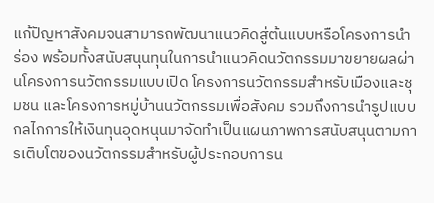แก้ปัญหาสังคมจนสามารถพัฒนาแนวคิดสู่ต้นแบบหรือโครงการนำร่อง พร้อมทั้งสนับสนุนทุนในการนำแนวคิดนวัตกรรมมาขยายผลผ่านโครงการนวัตกรรมแบบเปิด โครงการนวัตกรรมสำหรับเมืองและชุมชน และโครงการหมู่บ้านนวัตกรรมเพื่อสังคม รวมถึงการนำรูปแบบกลไกการให้เงินทุนอุดหนุนมาจัดทำเป็นแผนภาพการสนับสนุนตามการเติบโตของนวัตกรรมสำหรับผู้ประกอบการน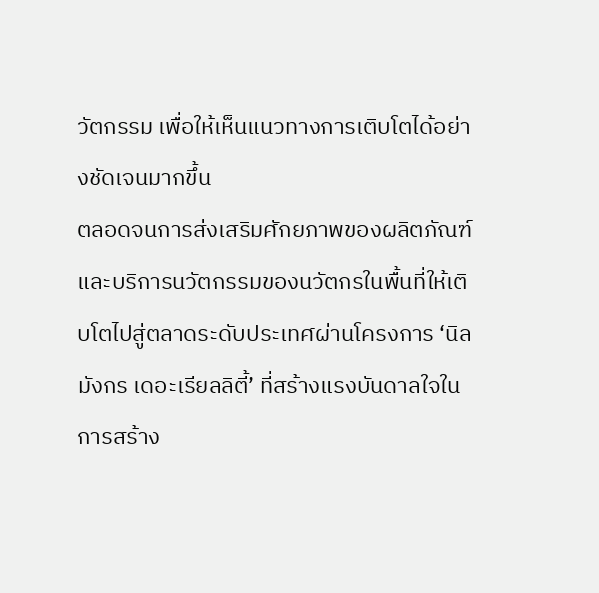วัตกรรม เพื่อให้เห็นแนวทางการเติบโตได้อย่างชัดเจนมากขึ้น
ตลอดจนการส่งเสริมศักยภาพของผลิตภัณฑ์และบริการนวัตกรรมของนวัตกรในพื้นที่ให้เติบโตไปสู่ตลาดระดับประเทศผ่านโครงการ ‘นิลมังกร เดอะเรียลลิตี้’ ที่สร้างแรงบันดาลใจในการสร้าง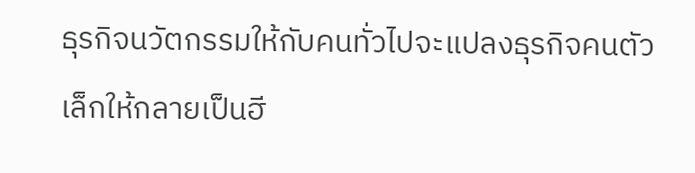ธุรกิจนวัตกรรมให้กับคนทั่วไปจะแปลงธุรกิจคนตัวเล็กให้กลายเป็นฮี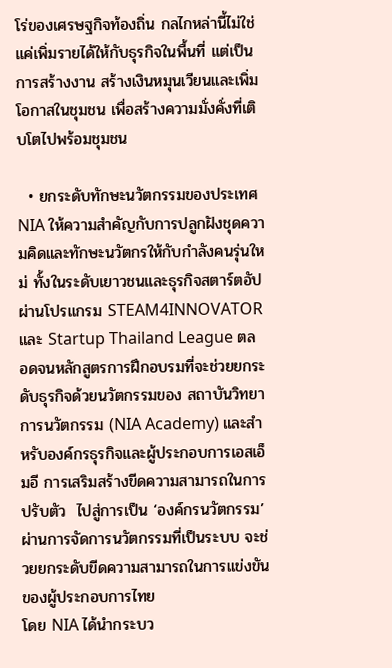โร่ของเศรษฐกิจท้องถิ่น กลไกหล่านี้ไม่ใช่แค่เพิ่มรายได้ให้กับธุรกิจในพื้นที่ แต่เป็น การสร้างงาน สร้างเงินหมุนเวียนและเพิ่มโอกาสในชุมชน เพื่อสร้างความมั่งคั่งที่เติบโตไปพร้อมชุมชน

  • ยกระดับทักษะนวัตกรรมของประเทศ
NIA ให้ความสำคัญกับการปลูกฝังชุดความคิดและทักษะนวัตกรให้กับกำลังคนรุ่นใหม่ ทั้งในระดับเยาวชนและธุรกิจสตาร์ตอัป ผ่านโปรแกรม STEAM4INNOVATOR และ Startup Thailand League ตลอดจนหลักสูตรการฝึกอบรมที่จะช่วยยกระดับธุรกิจด้วยนวัตกรรมของ สถาบันวิทยาการนวัตกรรม (NIA Academy) และสำหรับองค์กรธุรกิจและผู้ประกอบการเอสเอ็มอี การเสริมสร้างขีดความสามารถในการปรับตัว  ไปสู่การเป็น ‘องค์กรนวัตกรรม’ ผ่านการจัดการนวัตกรรมที่เป็นระบบ จะช่วยยกระดับขีดความสามารถในการแข่งขันของผู้ประกอบการไทย
โดย NIA ได้นำกระบว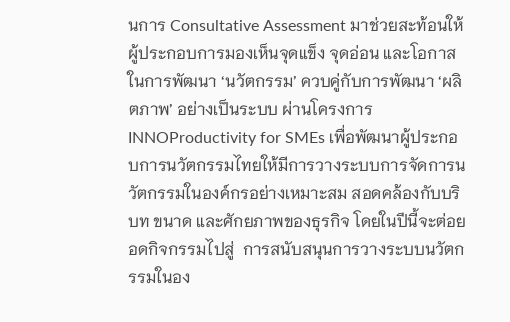นการ Consultative Assessment มาช่วยสะท้อนให้ผู้ประกอบการมองเห็นจุดแข็ง จุดอ่อน และโอกาสในการพัฒนา ‘นวัตกรรม’ ควบคู่กับการพัฒนา ‘ผลิตภาพ’ อย่างเป็นระบบ ผ่านโครงการ INNOProductivity for SMEs เพื่อพัฒนาผู้ประกอบการนวัตกรรมไทยให้มีการวางระบบการจัดการนวัตกรรมในองค์กรอย่างเหมาะสม สอดคล้องกับบริบท ขนาด และศักยภาพของธุรกิจ โดยในปีนี้จะต่อยอดกิจกรรมไปสู่  การสนับสนุนการวางระบบนวัตกรรมในอง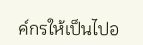ค์กรให้เป็นไปอ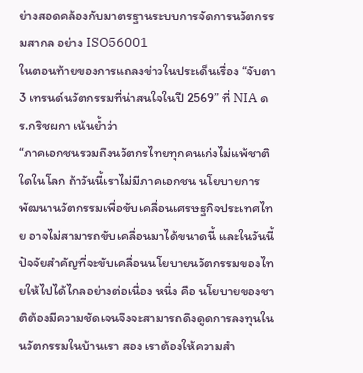ย่างสอดคล้องกับมาตรฐานระบบการจัดการนวัตกรรมสากล อย่าง ISO56001
ในตอนท้ายของการแถลงข่าวในประเด็นเรื่อง “จับตา 3 เทรนด์นวัตกรรมที่น่าสนใจในปี 2569” ที่ NIA ดร.กริชผกา เน้นย้ำว่า
“ภาคเอกชนรวมถึงนวัตกรไทยทุกคนเก่งไม่แพ้ชาติใดในโลก ถ้าวันนี้เราไม่มีภาคเอกชน นโยบายการพัฒนานวัตกรรมเพื่อขับเคลื่อนเศรษฐกิจประเทศไทย อาจไม่สามารถขับเคลื่อนมาได้ขนาดนี้ และในวันนี้ ปัจจัยสำคัญที่จะขับเคลื่อนนโยบายนวัตกรรมของไทยให้ไปได้ไกลอย่างต่อเนื่อง หนึ่ง คือ นโยบายของชาติต้องมีความชัดเจนจึงจะสามารถดึงดูดการลงทุนในนวัตกรรมในบ้านเรา สอง เราต้องให้ความสำ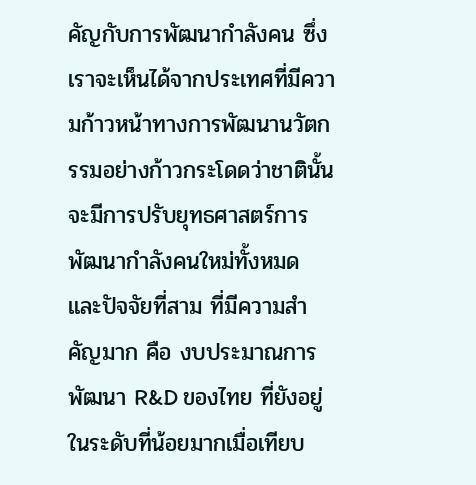คัญกับการพัฒนากำลังคน ซึ่งเราจะเห็นได้จากประเทศที่มีความก้าวหน้าทางการพัฒนานวัตกรรมอย่างก้าวกระโดดว่าชาตินั้นจะมีการปรับยุทธศาสตร์การพัฒนากำลังคนใหม่ทั้งหมด และปัจจัยที่สาม ที่มีความสำคัญมาก คือ งบประมาณการพัฒนา R&D ของไทย ที่ยังอยู่ในระดับที่น้อยมากเมื่อเทียบ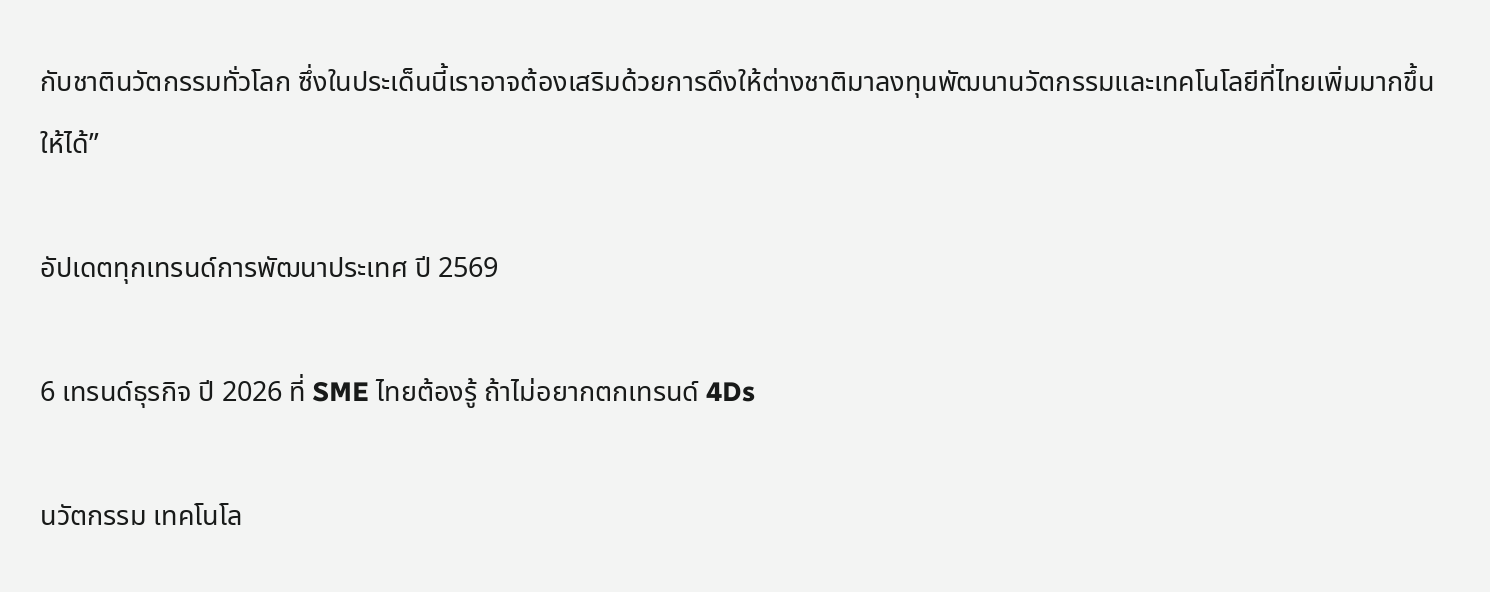กับชาตินวัตกรรมทั่วโลก ซึ่งในประเด็นนี้เราอาจต้องเสริมด้วยการดึงให้ต่างชาติมาลงทุนพัฒนานวัตกรรมและเทคโนโลยีที่ไทยเพิ่มมากขึ้นให้ได้”

อัปเดตทุกเทรนด์การพัฒนาประเทศ ปี 2569

6 เทรนด์ธุรกิจ ปี 2026 ที่ SME ไทยต้องรู้ ถ้าไม่อยากตกเทรนด์ 4Ds

นวัตกรรม เทคโนโล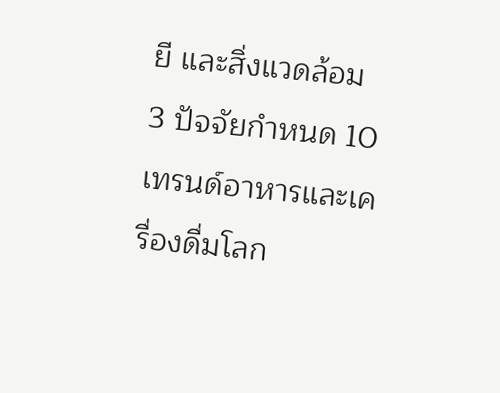ยี และสิ่งแวดล้อม 3 ปัจจัยกำหนด 10 เทรนด์อาหารและเครื่องดื่มโลก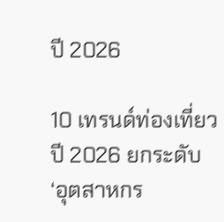ปี 2026

10 เทรนด์ท่องเที่ยว ปี 2026 ยกระดับ ‘อุตสาหกร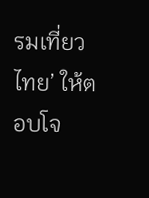รมเที่ยวไทย’ ให้ตอบโจ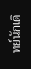ทย์นักเดิ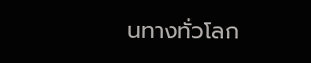นทางทั่วโลก